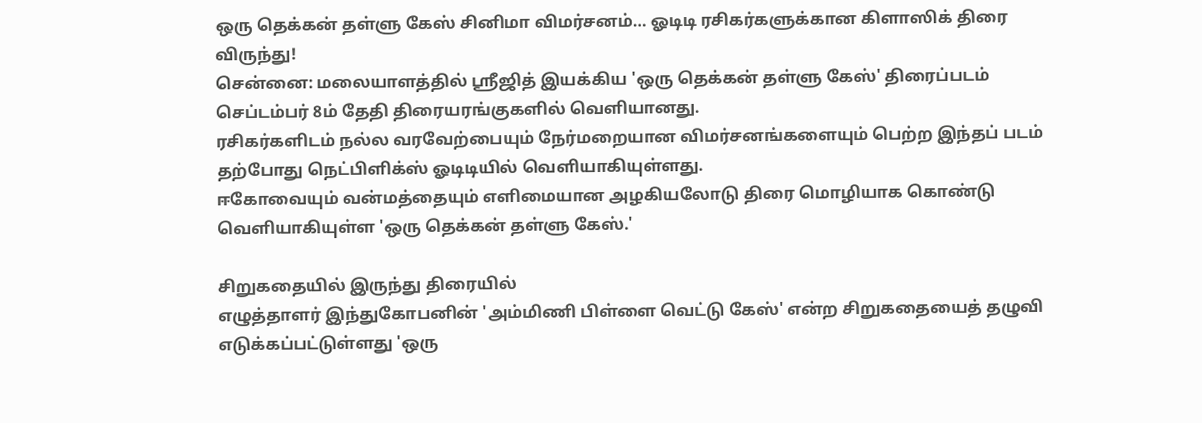ஒரு தெக்கன் தள்ளு கேஸ் சினிமா விமர்சனம்… ஓடிடி ரசிகர்களுக்கான கிளாஸிக் திரை விருந்து!
சென்னை: மலையாளத்தில் ஸ்ரீஜித் இயக்கிய 'ஒரு தெக்கன் தள்ளு கேஸ்' திரைப்படம் செப்டம்பர் 8ம் தேதி திரையரங்குகளில் வெளியானது.
ரசிகர்களிடம் நல்ல வரவேற்பையும் நேர்மறையான விமர்சனங்களையும் பெற்ற இந்தப் படம் தற்போது நெட்பிளிக்ஸ் ஓடிடியில் வெளியாகியுள்ளது.
ஈகோவையும் வன்மத்தையும் எளிமையான அழகியலோடு திரை மொழியாக கொண்டு வெளியாகியுள்ள 'ஒரு தெக்கன் தள்ளு கேஸ்.'

சிறுகதையில் இருந்து திரையில்
எழுத்தாளர் இந்துகோபனின் 'அம்மிணி பிள்ளை வெட்டு கேஸ்' என்ற சிறுகதையைத் தழுவி எடுக்கப்பட்டுள்ளது 'ஒரு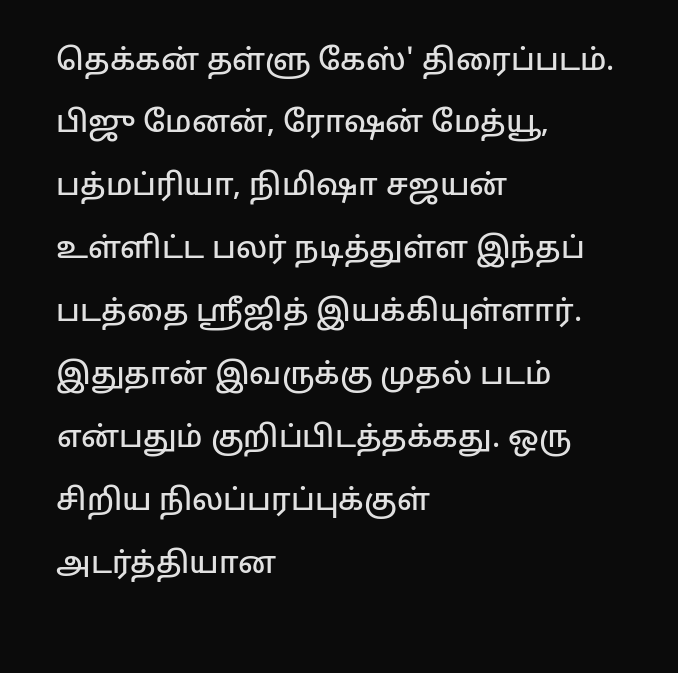தெக்கன் தள்ளு கேஸ்' திரைப்படம். பிஜு மேனன், ரோஷன் மேத்யூ, பத்மப்ரியா, நிமிஷா சஜயன் உள்ளிட்ட பலர் நடித்துள்ள இந்தப் படத்தை ஶ்ரீஜித் இயக்கியுள்ளார். இதுதான் இவருக்கு முதல் படம் என்பதும் குறிப்பிடத்தக்கது. ஒரு சிறிய நிலப்பரப்புக்குள் அடர்த்தியான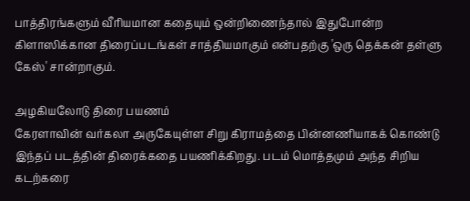பாத்திரங்களும் வீரியமான கதையும் ஒன்றிணைந்தால் இதுபோன்ற கிளாஸிக்கான திரைப்படங்கள் சாத்தியமாகும் என்பதற்கு 'ஒரு தெக்கன் தள்ளு கேஸ்' சான்றாகும்.

அழகியலோடு திரை பயணம்
கேரளாவின் வர்கலா அருகேயுள்ள சிறு கிராமத்தை பின்னணியாகக் கொண்டு இந்தப் படத்தின் திரைக்கதை பயணிக்கிறது. படம் மொத்தமும் அந்த சிறிய கடற்கரை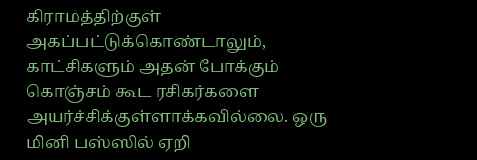கிராமத்திற்குள் அகப்பட்டுக்கொண்டாலும், காட்சிகளும் அதன் போக்கும் கொஞ்சம் கூட ரசிகர்களை அயர்ச்சிக்குள்ளாக்கவில்லை. ஒரு மினி பஸ்ஸில் ஏறி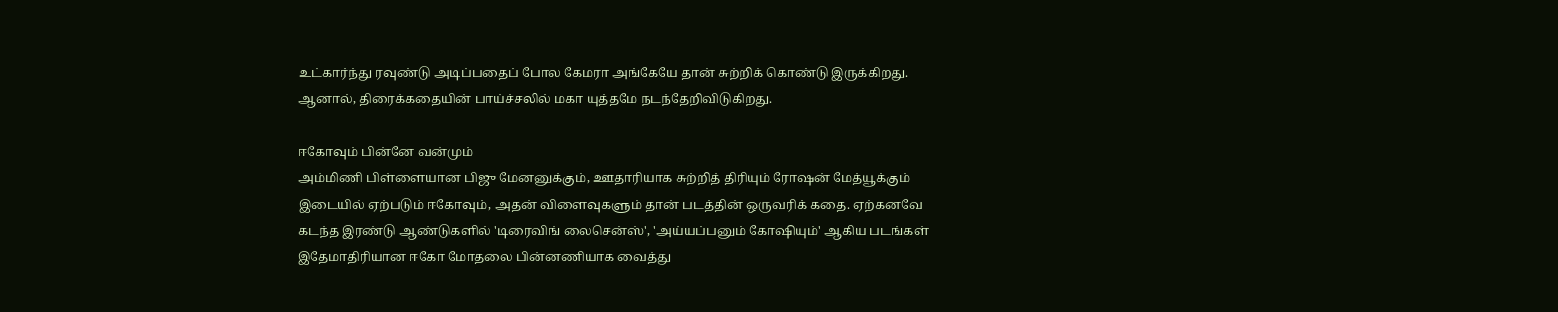உட்கார்ந்து ரவுண்டு அடிப்பதைப் போல கேமரா அங்கேயே தான் சுற்றிக் கொண்டு இருக்கிறது. ஆனால், திரைக்கதையின் பாய்ச்சலில் மகா யுத்தமே நடந்தேறிவிடுகிறது.

ஈகோவும் பின்னே வன்மும்
அம்மிணி பிள்ளையான பிஜு மேனனுக்கும், ஊதாரியாக சுற்றித் திரியும் ரோஷன் மேத்யூக்கும் இடையில் ஏற்படும் ஈகோவும், அதன் விளைவுகளும் தான் படத்தின் ஒருவரிக் கதை. ஏற்கனவே கடந்த இரண்டு ஆண்டுகளில் 'டிரைவிங் லைசென்ஸ்', 'அய்யப்பனும் கோஷியும்' ஆகிய படங்கள் இதேமாதிரியான ஈகோ மோதலை பின்னணியாக வைத்து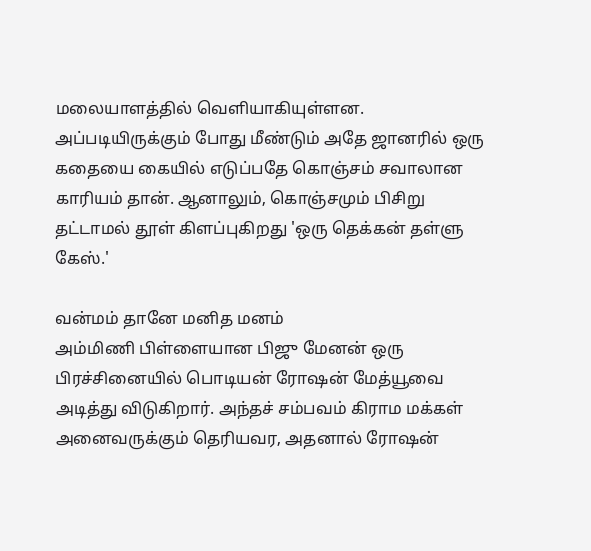மலையாளத்தில் வெளியாகியுள்ளன. அப்படியிருக்கும் போது மீண்டும் அதே ஜானரில் ஒரு கதையை கையில் எடுப்பதே கொஞ்சம் சவாலான காரியம் தான். ஆனாலும், கொஞ்சமும் பிசிறு தட்டாமல் தூள் கிளப்புகிறது 'ஒரு தெக்கன் தள்ளு கேஸ்.'

வன்மம் தானே மனித மனம்
அம்மிணி பிள்ளையான பிஜு மேனன் ஒரு பிரச்சினையில் பொடியன் ரோஷன் மேத்யூவை அடித்து விடுகிறார். அந்தச் சம்பவம் கிராம மக்கள் அனைவருக்கும் தெரியவர, அதனால் ரோஷன்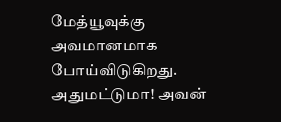மேத்யூவுக்கு அவமானமாக போய்விடுகிறது. அதுமட்டுமா! அவன்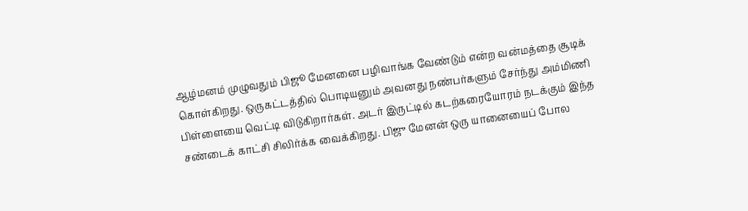ஆழ்மனம் முழுவதும் பிஜூ மேனனை பழிவாங்க வேண்டும் என்ற வன்மத்தை சூடிக் கொள்கிறது. ஒருகட்டத்தில் பொடியனும் அவனது நண்பர்களும் சேர்ந்து அம்மிணி பிள்ளையை வெட்டி விடுகிறார்கள். அடர் இருட்டில் கடற்கரையோரம் நடக்கும் இந்த சண்டைக் காட்சி சிலிர்க்க வைக்கிறது. பிஜு மேனன் ஒரு யானையைப் போல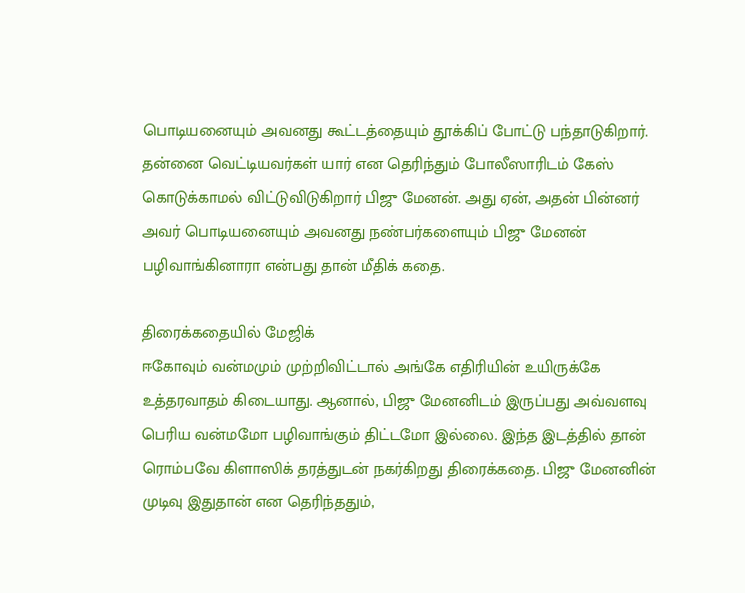பொடியனையும் அவனது கூட்டத்தையும் தூக்கிப் போட்டு பந்தாடுகிறார். தன்னை வெட்டியவர்கள் யார் என தெரிந்தும் போலீஸாரிடம் கேஸ் கொடுக்காமல் விட்டுவிடுகிறார் பிஜு மேனன். அது ஏன், அதன் பின்னர் அவர் பொடியனையும் அவனது நண்பர்களையும் பிஜு மேனன் பழிவாங்கினாரா என்பது தான் மீதிக் கதை.

திரைக்கதையில் மேஜிக்
ஈகோவும் வன்மமும் முற்றிவிட்டால் அங்கே எதிரியின் உயிருக்கே உத்தரவாதம் கிடையாது. ஆனால், பிஜு மேனனிடம் இருப்பது அவ்வளவு பெரிய வன்மமோ பழிவாங்கும் திட்டமோ இல்லை. இந்த இடத்தில் தான் ரொம்பவே கிளாஸிக் தரத்துடன் நகர்கிறது திரைக்கதை. பிஜு மேனனின் முடிவு இதுதான் என தெரிந்ததும்,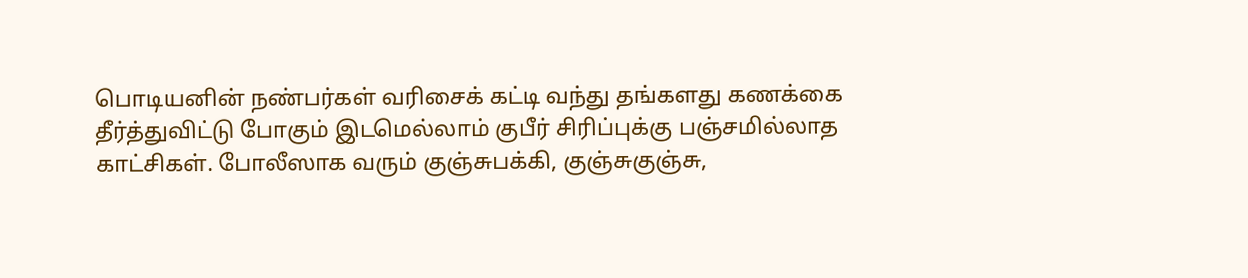பொடியனின் நண்பர்கள் வரிசைக் கட்டி வந்து தங்களது கணக்கை தீர்த்துவிட்டு போகும் இடமெல்லாம் குபீர் சிரிப்புக்கு பஞ்சமில்லாத காட்சிகள். போலீஸாக வரும் குஞ்சுபக்கி, குஞ்சுகுஞ்சு,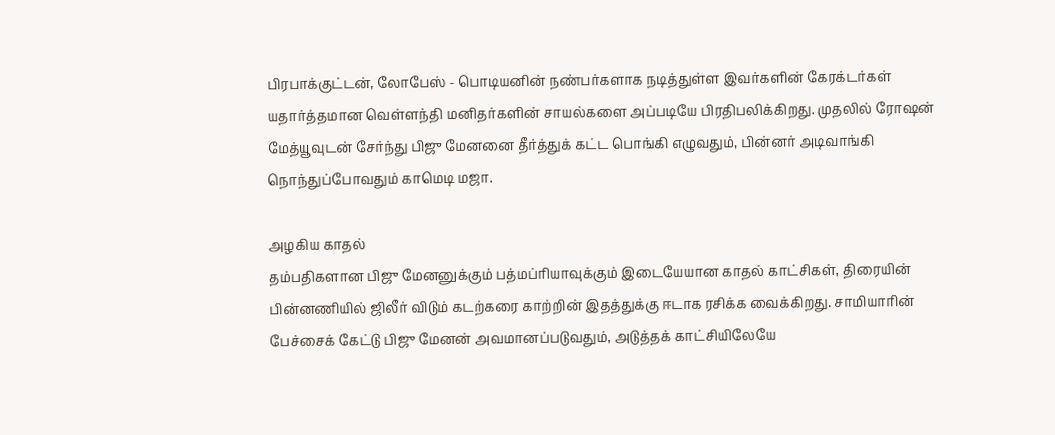பிரபாக்குட்டன், லோபேஸ் - பொடியனின் நண்பர்களாக நடித்துள்ள இவர்களின் கேரக்டர்கள் யதார்த்தமான வெள்ளந்தி மனிதர்களின் சாயல்களை அப்படியே பிரதிபலிக்கிறது. முதலில் ரோஷன் மேத்யூவுடன் சேர்ந்து பிஜு மேனனை தீர்த்துக் கட்ட பொங்கி எழுவதும், பின்னர் அடிவாங்கி நொந்துப்போவதும் காமெடி மஜா.

அழகிய காதல்
தம்பதிகளான பிஜு மேனனுக்கும் பத்மப்ரியாவுக்கும் இடையேயான காதல் காட்சிகள், திரையின் பின்னணியில் ஜிலீர் விடும் கடற்கரை காற்றின் இதத்துக்கு ஈடாக ரசிக்க வைக்கிறது. சாமியாரின் பேச்சைக் கேட்டு பிஜு மேனன் அவமானப்படுவதும், அடுத்தக் காட்சியிலேயே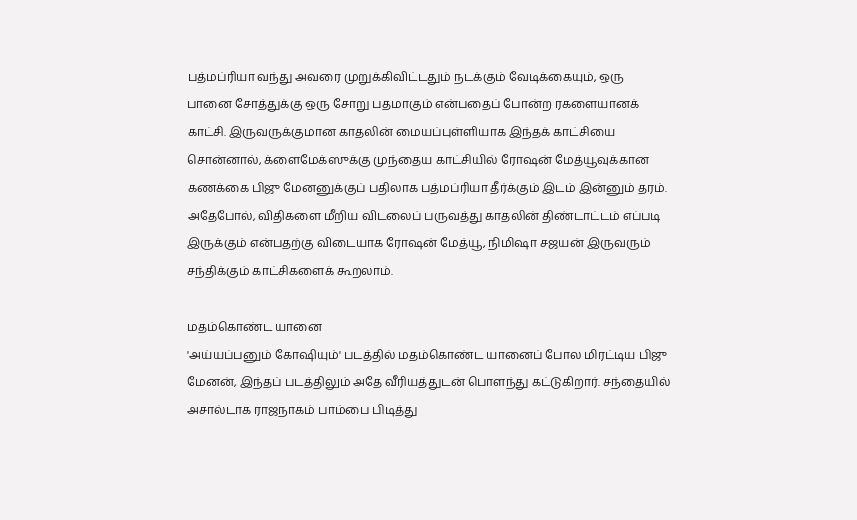பத்மப்ரியா வந்து அவரை முறுக்கிவிட்டதும் நடக்கும் வேடிக்கையும், ஒரு பானை சோத்துக்கு ஒரு சோறு பதமாகும் என்பதைப் போன்ற ரகளையானக் காட்சி. இருவருக்குமான காதலின் மையப்புள்ளியாக இந்தக் காட்சியை சொன்னால், க்ளைமேக்ஸுக்கு முந்தைய காட்சியில் ரோஷன் மேத்யூவுக்கான கணக்கை பிஜு மேனனுக்குப் பதிலாக பத்மப்ரியா தீர்க்கும் இடம் இன்னும் தரம். அதேபோல், விதிகளை மீறிய விடலைப் பருவத்து காதலின் திண்டாட்டம் எப்படி இருக்கும் என்பதற்கு விடையாக ரோஷன் மேத்யூ, நிமிஷா சஜயன் இருவரும் சந்திக்கும் காட்சிகளைக் கூறலாம்.

மதம்கொண்ட யானை
'அய்யப்பனும் கோஷியும்' படத்தில் மதம்கொண்ட யானைப் போல மிரட்டிய பிஜு மேனன், இந்தப் படத்திலும் அதே வீரியத்துடன் பொளந்து கட்டுகிறார். சந்தையில் அசால்டாக ராஜநாகம் பாம்பை பிடித்து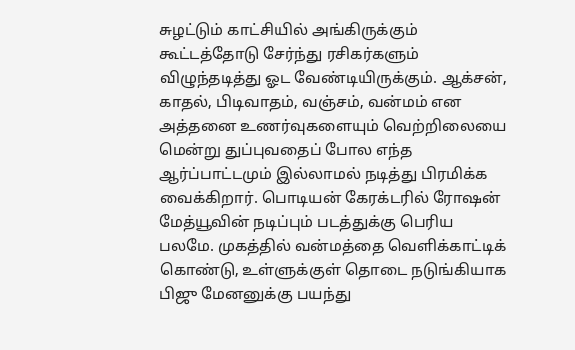சுழட்டும் காட்சியில் அங்கிருக்கும் கூட்டத்தோடு சேர்ந்து ரசிகர்களும் விழுந்தடித்து ஓட வேண்டியிருக்கும். ஆக்சன், காதல், பிடிவாதம், வஞ்சம், வன்மம் என அத்தனை உணர்வுகளையும் வெற்றிலையை மென்று துப்புவதைப் போல எந்த ஆர்ப்பாட்டமும் இல்லாமல் நடித்து பிரமிக்க வைக்கிறார். பொடியன் கேரக்டரில் ரோஷன் மேத்யூவின் நடிப்பும் படத்துக்கு பெரிய பலமே. முகத்தில் வன்மத்தை வெளிக்காட்டிக் கொண்டு, உள்ளுக்குள் தொடை நடுங்கியாக பிஜு மேனனுக்கு பயந்து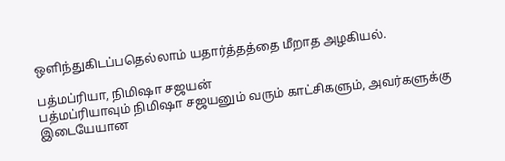ஒளிந்துகிடப்பதெல்லாம் யதார்த்தத்தை மீறாத அழகியல்.

பத்மப்ரியா, நிமிஷா சஜயன்
பத்மப்ரியாவும் நிமிஷா சஜயனும் வரும் காட்சிகளும், அவர்களுக்கு இடையேயான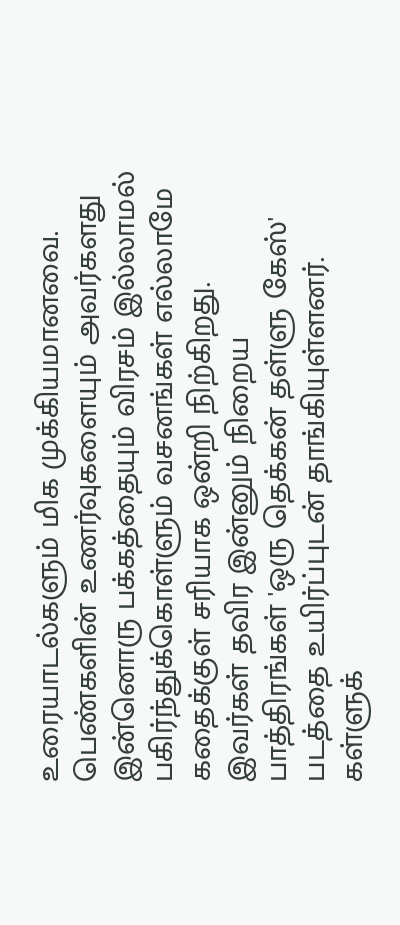உரையாடல்களும் மிக முக்கியமானவை. பெண்களின் உணர்வுகளையும் அவர்களது இன்னொரு பக்கத்தையும் விரசம் இல்லாமல் பகிர்ந்துக்கொள்ளும் வசனங்கள் எல்லாமே கதைக்குள் சரியாக ஒன்றி நிற்கிறது. இவர்கள் தவிர இன்னும் நிறைய பாத்திரங்கள் 'ஒரு தெக்கன் தள்ளு கேஸ்' படத்தை உயிர்ப்புடன் தாங்கியுள்ளனர். கள்ளுக்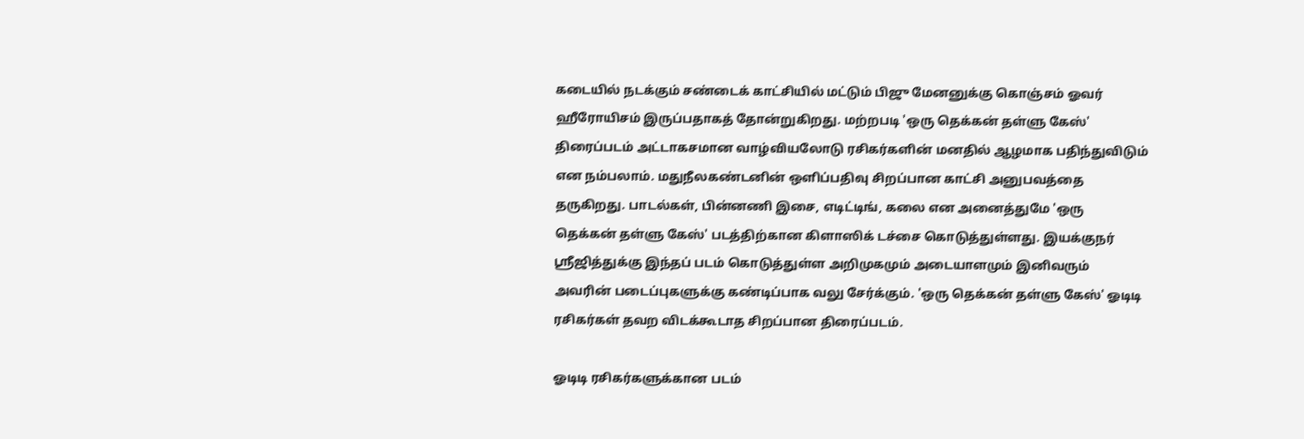கடையில் நடக்கும் சண்டைக் காட்சியில் மட்டும் பிஜு மேனனுக்கு கொஞ்சம் ஓவர் ஹீரோயிசம் இருப்பதாகத் தோன்றுகிறது. மற்றபடி 'ஒரு தெக்கன் தள்ளு கேஸ்' திரைப்படம் அட்டாகசமான வாழ்வியலோடு ரசிகர்களின் மனதில் ஆழமாக பதிந்துவிடும் என நம்பலாம். மதுநீலகண்டனின் ஒளிப்பதிவு சிறப்பான காட்சி அனுபவத்தை தருகிறது. பாடல்கள், பின்னணி இசை, எடிட்டிங், கலை என அனைத்துமே 'ஒரு தெக்கன் தள்ளு கேஸ்' படத்திற்கான கிளாஸிக் டச்சை கொடுத்துள்ளது. இயக்குநர் ஸ்ரீஜித்துக்கு இந்தப் படம் கொடுத்துள்ள அறிமுகமும் அடையாளமும் இனிவரும் அவரின் படைப்புகளுக்கு கண்டிப்பாக வலு சேர்க்கும். 'ஒரு தெக்கன் தள்ளு கேஸ்' ஓடிடி ரசிகர்கள் தவற விடக்கூடாத சிறப்பான திரைப்படம்.

ஓடிடி ரசிகர்களுக்கான படம்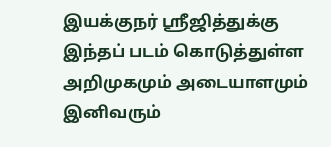இயக்குநர் ஸ்ரீஜித்துக்கு இந்தப் படம் கொடுத்துள்ள அறிமுகமும் அடையாளமும் இனிவரும்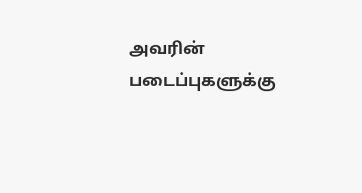அவரின் படைப்புகளுக்கு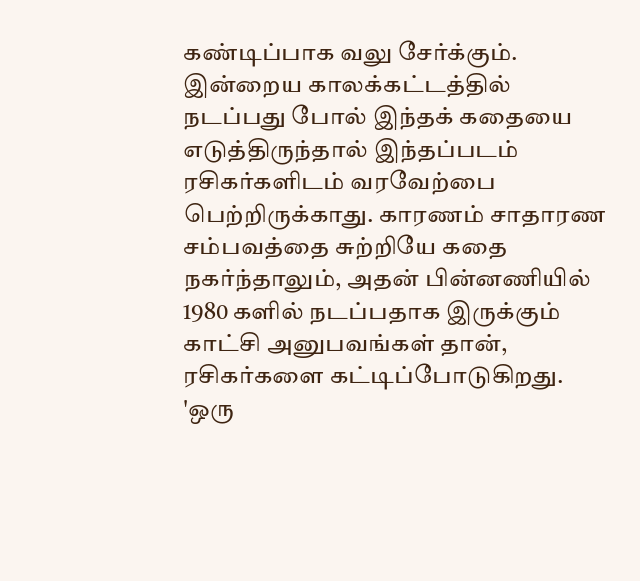கண்டிப்பாக வலு சேர்க்கும். இன்றைய காலக்கட்டத்தில் நடப்பது போல் இந்தக் கதையை எடுத்திருந்தால் இந்தப்படம் ரசிகர்களிடம் வரவேற்பை பெற்றிருக்காது. காரணம் சாதாரண சம்பவத்தை சுற்றியே கதை நகர்ந்தாலும், அதன் பின்னணியில் 1980 களில் நடப்பதாக இருக்கும் காட்சி அனுபவங்கள் தான், ரசிகர்களை கட்டிப்போடுகிறது. 'ஒரு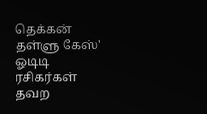தெக்கன் தள்ளு கேஸ்' ஓடிடி ரசிகர்கள் தவற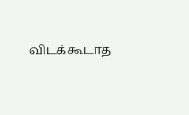விடக்கூடாத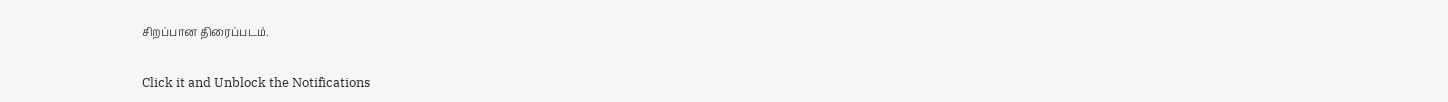சிறப்பான திரைப்படம்.


Click it and Unblock the Notifications